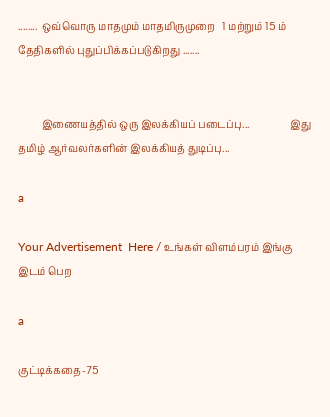........  ஒவ்வொரு மாதமும் மாதமிருமுறை   1 மற்றும் 15 ம் தேதிகளில் புதுப்பிக்கப்படுகிறது .......


         இணையத்தில் ஒரு இலக்கியப் படைப்பு...                இது தமிழ் ஆர்வலர்களின் இலக்கியத் துடிப்பு...

a

Your Advertisement  Here / உங்கள் விளம்பரம் இங்கு இடம் பெற

a

குட்டிக்கதை-75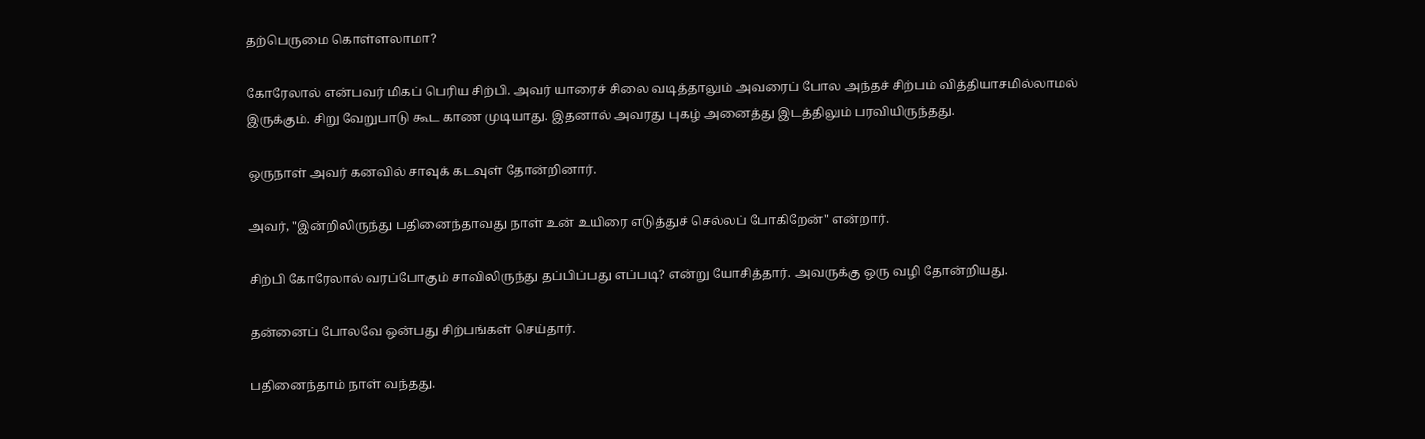தற்பெருமை கொள்ளலாமா?

கோரேலால் என்பவர் மிகப் பெரிய சிற்பி. அவர் யாரைச் சிலை வடித்தாலும் அவரைப் போல அந்தச் சிற்பம் வித்தியாசமில்லாமல் இருக்கும். சிறு வேறுபாடு கூட காண முடியாது. இதனால் அவரது புகழ் அனைத்து இடத்திலும் பரவியிருந்தது.

ஒருநாள் அவர் கனவில் சாவுக் கடவுள் தோன்றினார்.

அவர், "இன்றிலிருந்து பதினைந்தாவது நாள் உன் உயிரை எடுத்துச் செல்லப் போகிறேன்" என்றார்.

சிற்பி கோரேலால் வரப்போகும் சாவிலிருந்து தப்பிப்பது எப்படி? என்று யோசித்தார். அவருக்கு ஒரு வழி தோன்றியது.

தன்னைப் போலவே ஒன்பது சிற்பங்கள் செய்தார்.

பதினைந்தாம் நாள் வந்தது.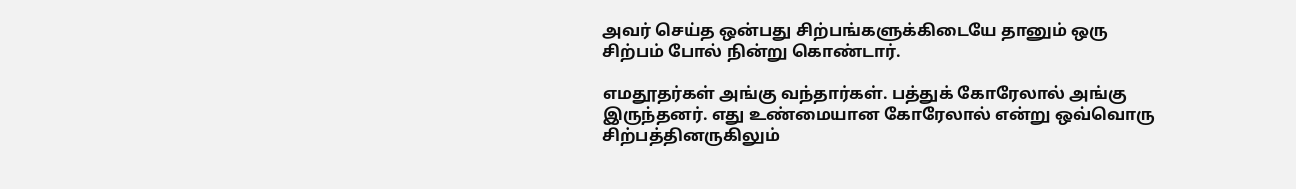அவர் செய்த ஒன்பது சிற்பங்களுக்கிடையே தானும் ஒரு சிற்பம் போல் நின்று கொண்டார்.

எமதூதர்கள் அங்கு வந்தார்கள். பத்துக் கோரேலால் அங்கு இருந்தனர். எது உண்மையான கோரேலால் என்று ஒவ்வொரு சிற்பத்தினருகிலும்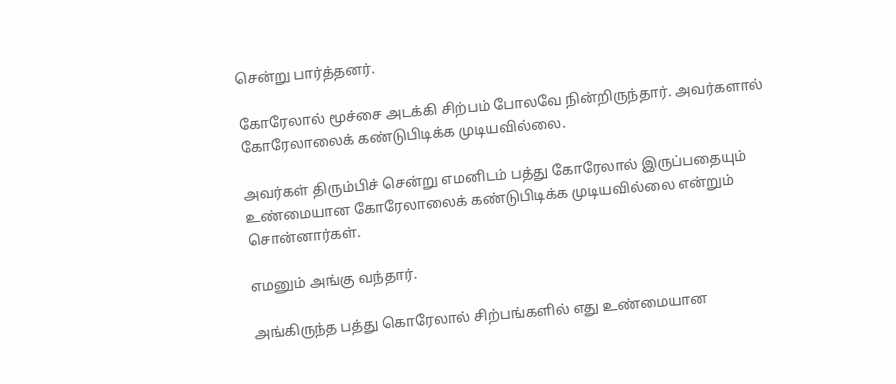சென்று பார்த்தனர்.

கோரேலால் மூச்சை அடக்கி சிற்பம் போலவே நின்றிருந்தார். அவர்களால் கோரேலாலைக் கண்டுபிடிக்க முடியவில்லை.

அவர்கள் திரும்பிச் சென்று எமனிடம் பத்து கோரேலால் இருப்பதையும் உண்மையான கோரேலாலைக் கண்டுபிடிக்க முடியவில்லை என்றும் சொன்னார்கள்.

எமனும் அங்கு வந்தார்.

அங்கிருந்த பத்து கொரேலால் சிற்பங்களில் எது உண்மையான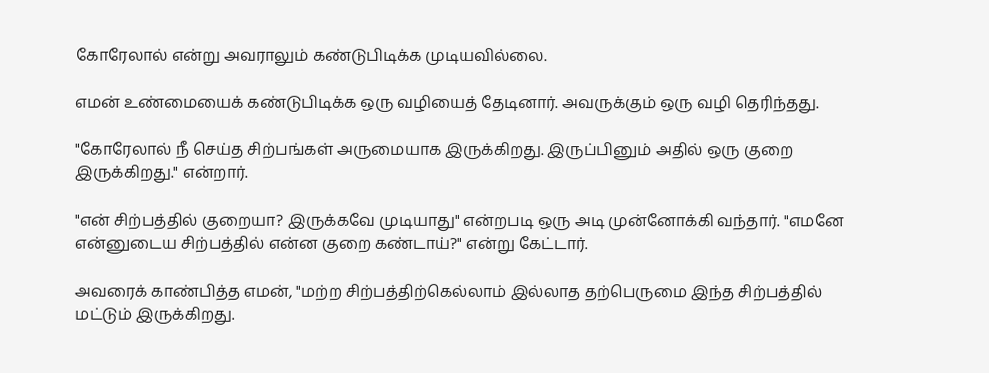கோரேலால் என்று அவராலும் கண்டுபிடிக்க முடியவில்லை.

எமன் உண்மையைக் கண்டுபிடிக்க ஒரு வழியைத் தேடினார். அவருக்கும் ஒரு வழி தெரிந்தது.

"கோரேலால் நீ செய்த சிற்பங்கள் அருமையாக இருக்கிறது. இருப்பினும் அதில் ஒரு குறை இருக்கிறது." என்றார்.

"என் சிற்பத்தில் குறையா? இருக்கவே முடியாது" என்றபடி ஒரு அடி முன்னோக்கி வந்தார். "எமனே என்னுடைய சிற்பத்தில் என்ன குறை கண்டாய்?" என்று கேட்டார்.

அவரைக் காண்பித்த எமன், "மற்ற சிற்பத்திற்கெல்லாம் இல்லாத தற்பெருமை இந்த சிற்பத்தில் மட்டும் இருக்கிறது.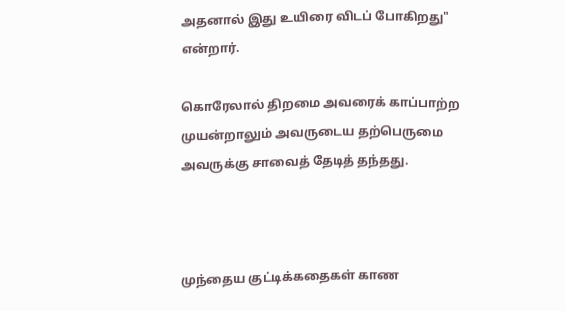அதனால் இது உயிரை விடப் போகிறது" என்றார்.

கொரேலால் திறமை அவரைக் காப்பாற்ற முயன்றாலும் அவருடைய தற்பெருமை அவருக்கு சாவைத் தேடித் தந்தது.



முந்தைய குட்டிக்கதைகள் காண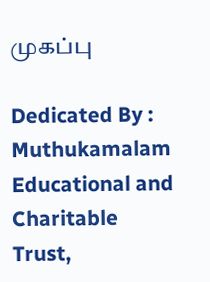முகப்பு

Dedicated By : Muthukamalam Educational and Charitable Trust,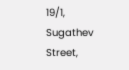19/1, Sugathev Street,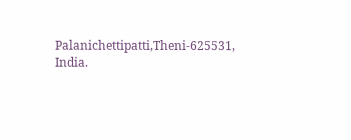Palanichettipatti,Theni-625531, India.